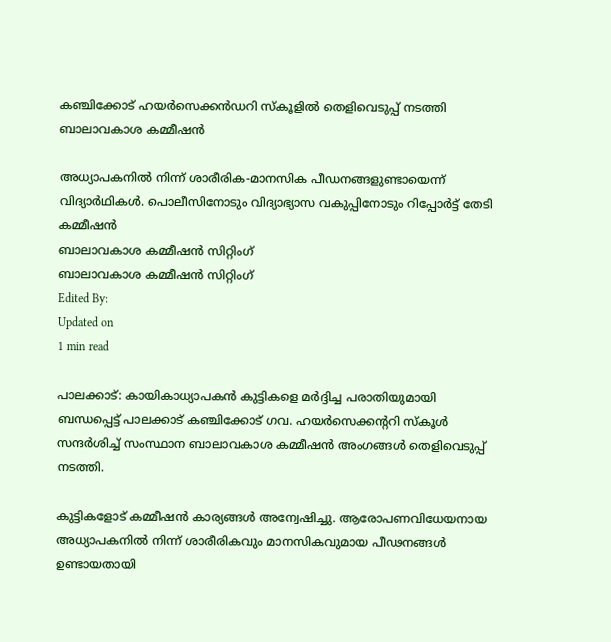കഞ്ചിക്കോട് ഹയർസെക്കൻഡറി സ്കൂളിൽ തെളിവെടുപ്പ് നടത്തി ബാലാവകാശ കമ്മീഷൻ

അധ്യാപകനിൽ നിന്ന് ശാരീരിക-മാനസിക പീഡനങ്ങളുണ്ടായെന്ന് വിദ്യാർഥികൾ. പൊലീസിനോടും വിദ്യാഭ്യാസ വകുപ്പിനോടും റിപ്പോർട്ട് തേടി കമ്മീഷൻ
ബാലാവകാശ കമ്മീഷൻ സിറ്റിംഗ്
ബാലാവകാശ കമ്മീഷൻ സിറ്റിംഗ്
Edited By:
Updated on
1 min read

പാലക്കാട്: കായികാധ്യാപകന്‍ കുട്ടികളെ മര്‍ദ്ദിച്ച പരാതിയുമായി ബന്ധപ്പെട്ട് പാലക്കാട് കഞ്ചിക്കോട് ഗവ. ഹയർസെക്കൻ്ററി സ്‌കൂൾ സന്ദർശിച്ച് സംസ്ഥാന ബാലാവകാശ കമ്മീഷന്‍ അംഗങ്ങള്‍ തെളിവെടുപ്പ് നടത്തി.

കുട്ടികളോട് കമ്മീഷൻ കാര്യങ്ങൾ അന്വേഷിച്ചു. ആരോപണവിധേയനായ അധ്യാപകനിൽ നിന്ന് ശാരീരികവും മാനസികവുമായ പീഢനങ്ങൾ ഉണ്ടായതായി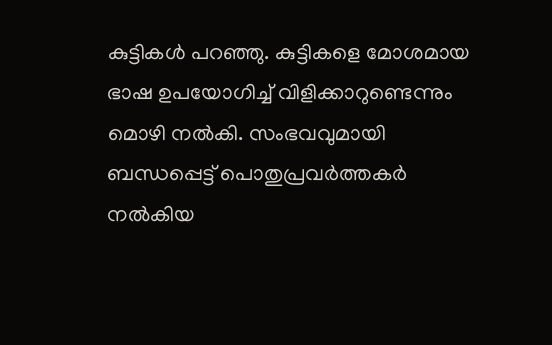കുട്ടികൾ പറഞ്ഞു. കുട്ടികളെ മോശമായ ഭാഷ ഉപയോഗിച്ച് വിളിക്കാറുണ്ടെന്നും മൊഴി നൽകി. സംഭവവുമായി ബന്ധപ്പെട്ട് പൊതുപ്രവർത്തകർ നൽകിയ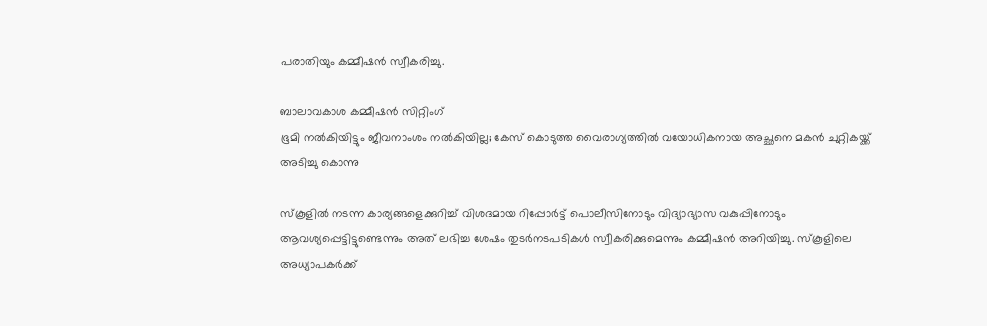പരാതിയും കമ്മീഷൻ സ്വീകരിച്ചു.

ബാലാവകാശ കമ്മീഷൻ സിറ്റിംഗ്
ഭൂമി നൽകിയിട്ടും ജീവനാംശം നൽകിയില്ല; കേസ് കൊടുത്ത വൈരാഗ്യത്തിൽ വയോധികനായ അച്ഛനെ മകൻ ചുറ്റികയ്ക്ക് അടിച്ചു കൊന്നു

സ്‌കൂളിൽ നടന്ന കാര്യങ്ങളെക്കുറിച്ച് വിശദമായ റിപ്പോർട്ട് പൊലീസിനോടും വിദ്യാഭ്യാസ വകുപ്പിനോടും ആവശ്യപ്പെട്ടിട്ടുണ്ടെന്നും അത് ലഭിച്ച ശേഷം തുടര്‍നടപടികള്‍ സ്വീകരിക്കുമെന്നും കമ്മീഷന്‍ അറിയിച്ചു. സ്കൂളിലെ അധ്യാപകർക്ക്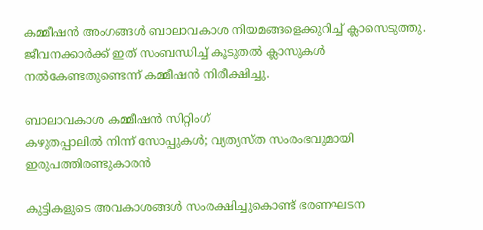കമ്മീഷൻ അംഗങ്ങൾ ബാലാവകാശ നിയമങ്ങളെക്കുറിച്ച് ക്ലാസെടുത്തു. ജീവനക്കാർക്ക് ഇത് സംബന്ധിച്ച് കൂടുതൽ ക്ലാസുകൾ നൽകേണ്ടതുണ്ടെന്ന് കമ്മീഷൻ നിരീക്ഷിച്ചു.

ബാലാവകാശ കമ്മീഷൻ സിറ്റിംഗ്
കഴുതപ്പാലിൽ നിന്ന് സോപ്പുകൾ; വ്യത്യസ്ത സംരംഭവുമായി ഇരുപത്തിരണ്ടുകാരൻ

കുട്ടികളുടെ അവകാശങ്ങള്‍ സംരക്ഷിച്ചുകൊണ്ട് ഭരണഘടന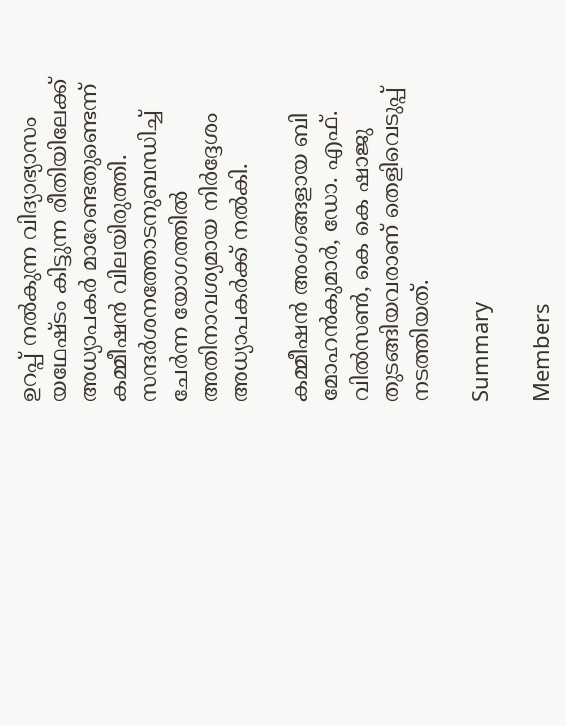ഉറപ്പ് നല്‍കുന്ന വിദ്യാഭ്യാസം യഥേഷ്ടം കിട്ടുന്ന രീതിയിലേക്ക് അധ്യാപകര്‍ മാറേണ്ടതുണ്ടെന്ന് കമ്മീഷന്‍ വിലയിരുത്തി. സന്ദര്‍ശനത്തോടനുബന്ധിച്ച് ചേര്‍ന്ന യോഗത്തില്‍ അതിനാവശ്യമായ നിര്‍ദ്ദേശം അധ്യാപകര്‍ക്ക് നല്‍കി.

കമ്മീഷന്‍ അംഗങ്ങളായ ബി മോഹന്‍കുമാര്‍, ഡോ. എഫ്. വില്‍സണ്‍, കെ കെ ഷാജു തുടങ്ങിയവരാണ് തെളിവെടുപ്പ് നടത്തിയത്.

Summary

Members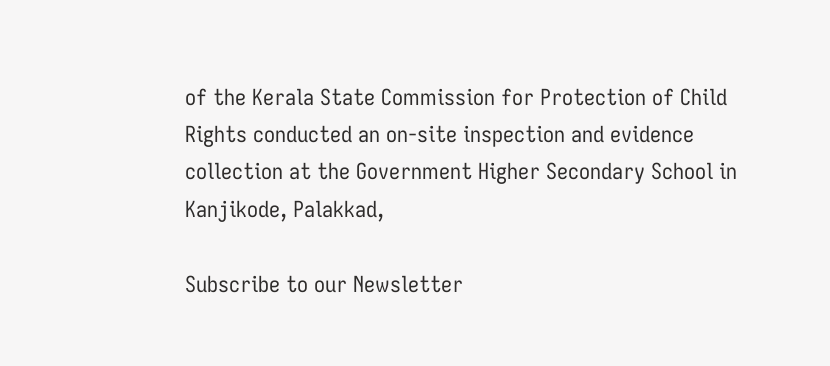of the Kerala State Commission for Protection of Child Rights conducted an on-site inspection and evidence collection at the Government Higher Secondary School in Kanjikode, Palakkad,

Subscribe to our Newsletter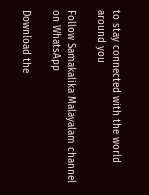to stay connected with the world around you

Follow Samakalika Malayalam channel on WhatsApp

Download the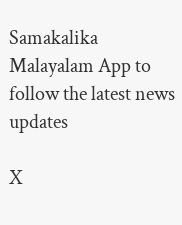Samakalika Malayalam App to follow the latest news updates

X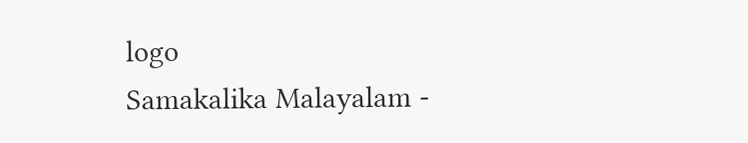logo
Samakalika Malayalam -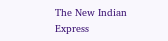The New Indian Express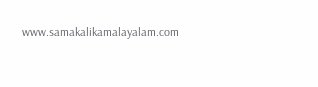www.samakalikamalayalam.com